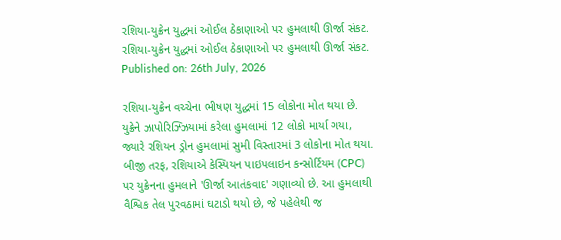રશિયા-યુક્રેન યુદ્ધમાં ઓઈલ ઠેકાણાઓ પર હુમલાથી ઊર્જા સંકટ.
રશિયા-યુક્રેન યુદ્ધમાં ઓઈલ ઠેકાણાઓ પર હુમલાથી ઊર્જા સંકટ.
Published on: 26th July, 2026

રશિયા-યુક્રેન વચ્ચેના ભીષણ યુદ્ધમાં 15 લોકોના મોત થયા છે. યુક્રેને ઝાપોરિઝ્ઝિયામાં કરેલા હુમલામાં 12 લોકો માર્યા ગયા, જ્યારે રશિયન ડ્રોન હુમલામાં સુમી વિસ્તારમાં 3 લોકોના મોત થયા. બીજી તરફ, રશિયાએ કેસ્પિયન પાઇપલાઇન કન્સોર્ટિયમ (CPC) પર યુક્રેનના હુમલાને 'ઊર્જા આતંકવાદ' ગણાવ્યો છે. આ હુમલાથી વૈશ્વિક તેલ પુરવઠામાં ઘટાડો થયો છે, જે પહેલેથી જ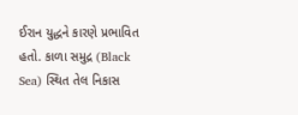ઈરાન યુદ્ધને કારણે પ્રભાવિત હતો. કાળા સમુદ્ર (Black Sea) સ્થિત તેલ નિકાસ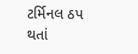ટર્મિનલ ઠપ થતાં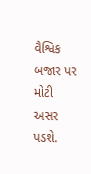વૈશ્વિક બજાર પર મોટી અસર પડશે.